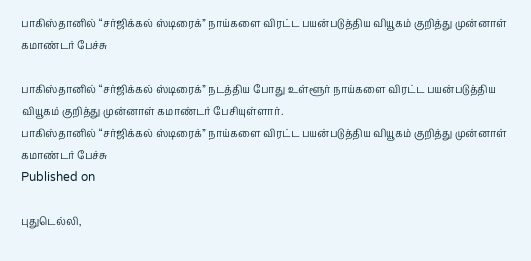பாகிஸ்தானில் “சர்ஜிக்கல் ஸ்டிரைக்” நாய்களை விரட்ட பயன்படுத்திய வியூகம் குறித்து முன்னாள் கமாண்டர் பேச்சு

பாகிஸ்தானில் “சர்ஜிக்கல் ஸ்டிரைக்” நடத்திய போது உள்ளூர் நாய்களை விரட்ட பயன்படுத்திய வியூகம் குறித்து முன்னாள் கமாண்டர் பேசியுள்ளார்.
பாகிஸ்தானில் “சர்ஜிக்கல் ஸ்டிரைக்” நாய்களை விரட்ட பயன்படுத்திய வியூகம் குறித்து முன்னாள் கமாண்டர் பேச்சு
Published on

புதுடெல்லி,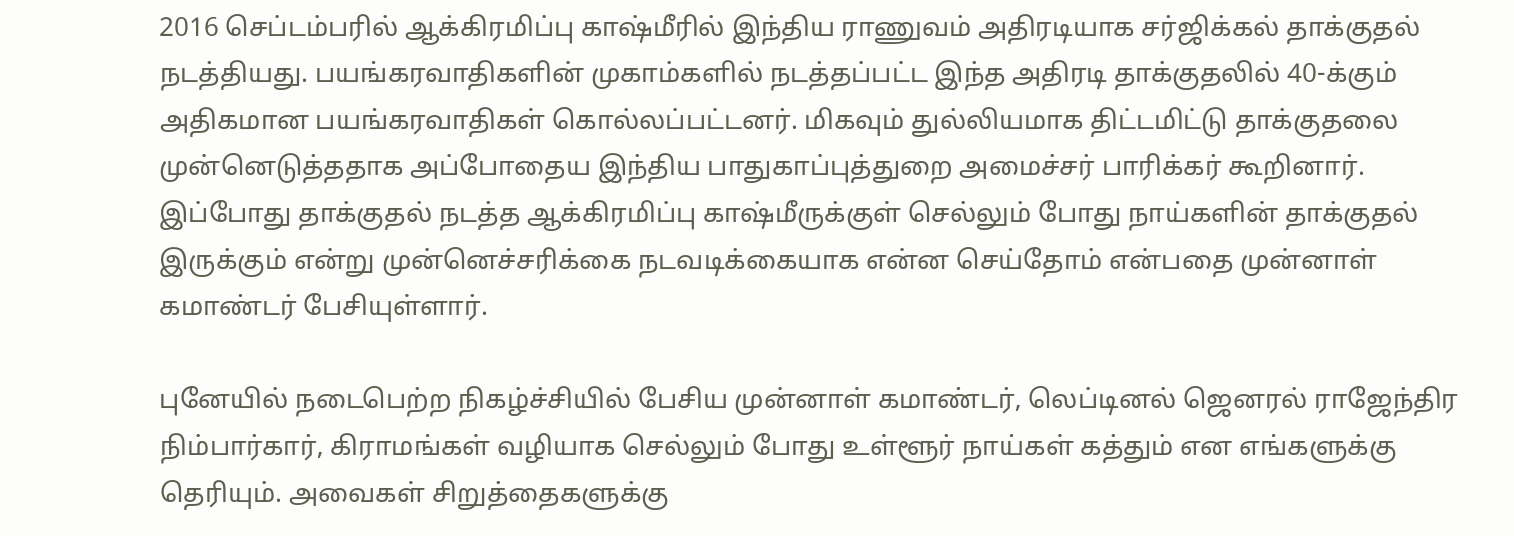2016 செப்டம்பரில் ஆக்கிரமிப்பு காஷ்மீரில் இந்திய ராணுவம் அதிரடியாக சர்ஜிக்கல் தாக்குதல் நடத்தியது. பயங்கரவாதிகளின் முகாம்களில் நடத்தப்பட்ட இந்த அதிரடி தாக்குதலில் 40-க்கும் அதிகமான பயங்கரவாதிகள் கொல்லப்பட்டனர். மிகவும் துல்லியமாக திட்டமிட்டு தாக்குதலை முன்னெடுத்ததாக அப்போதைய இந்திய பாதுகாப்புத்துறை அமைச்சர் பாரிக்கர் கூறினார். இப்போது தாக்குதல் நடத்த ஆக்கிரமிப்பு காஷ்மீருக்குள் செல்லும் போது நாய்களின் தாக்குதல் இருக்கும் என்று முன்னெச்சரிக்கை நடவடிக்கையாக என்ன செய்தோம் என்பதை முன்னாள் கமாண்டர் பேசியுள்ளார்.

புனேயில் நடைபெற்ற நிகழ்ச்சியில் பேசிய முன்னாள் கமாண்டர், லெப்டினல் ஜெனரல் ராஜேந்திர நிம்பார்கார், கிராமங்கள் வழியாக செல்லும் போது உள்ளூர் நாய்கள் கத்தும் என எங்களுக்கு தெரியும். அவைகள் சிறுத்தைகளுக்கு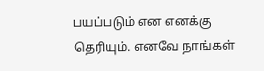பயப்படும் என எனக்கு தெரியும். எனவே நாங்கள்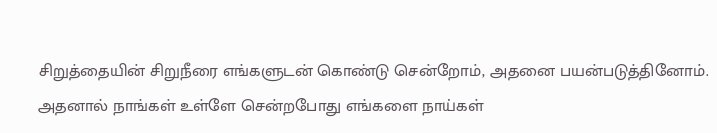சிறுத்தையின் சிறுநீரை எங்களுடன் கொண்டு சென்றோம், அதனை பயன்படுத்தினோம். அதனால் நாங்கள் உள்ளே சென்றபோது எங்களை நாய்கள்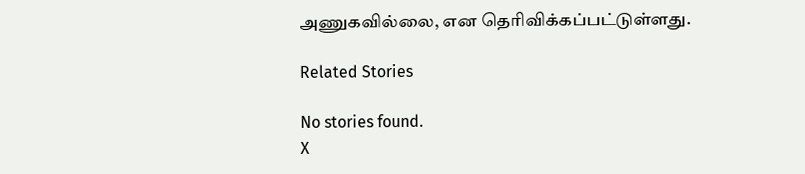அணுகவில்லை, என தெரிவிக்கப்பட்டுள்ளது.

Related Stories

No stories found.
X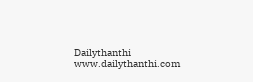Dailythanthi
www.dailythanthi.com